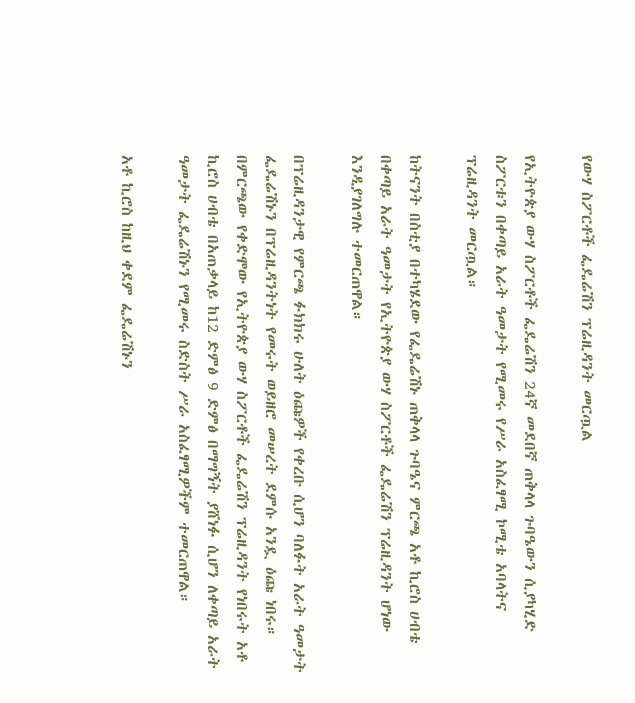የውሃ ስፖርቶች ፌዴሬሽን ፕሬዚዳንት መርጧል

የኢትዮጵያ ውሃ ስፖርቶች ፌዴሬሽን 24ኛ መደበኛ ጠቅላላ ጉባዔውን ሲያካሂድ ስፖርቱን በቀጣይ አራት ዓመታት የሚመሩ የሥራ አስፈፃሚ ኮሚቴ አባላትና ፕሬዚዳንት መርጧል።

ከትናንት በስቲያ በተካሄደው የፌዴሬሽኑ ጠቅላላ ጉባዔና ምርጫ አቶ ኪሮስ ሀብቴ በቀጣይ አራት ዓመታት የኢትዮጵያ ውሃ ስፖርቶች ፌዴሬሽን ፕሬዚዳንት ሆነው እንዲያገለግሉ ተመርጠዋል።

በፕሬዚዳንታዊ የምርጫ ፉክክሩ ሁለት ዕጩዎች የቀረቡ ሲሆን ባለፉት አራት ዓመታት ፌዴሬሽኑን በፕሬዚዳንትነት የመሩት ወይዘሮ መሠረት ደምሱ አንዷ ዕጩ ነበሩ። በምርጫው የቀድሞው የኢትዮጵያ ውሃ ስፖርቶች ፌዴሬሽን ፕሬዚዳንት የነበሩት አቶ ኪሮስ ሀብቴ በአጠቃላይ ከ12 ድምፅ 9 ድምፅ በማግኝት ያሸነፉ ሲሆን ለቀጣይ አራት ዓመታት ፌዴሬሽኑን የሚመሩ ስድስት ሥራ አስፈፃሚዎችም ተመርጠዋል።

አቶ ኪሮስ ከዚህ ቀደም ፌዴሬሽኑን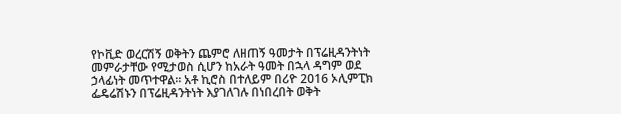የኮቪድ ወረርሽኝ ወቅትን ጨምሮ ለዘጠኝ ዓመታት በፕሬዚዳንትነት መምራታቸው የሚታወስ ሲሆን ከአራት ዓመት በኋላ ዳግም ወደ ኃላፊነት መጥተዋል። አቶ ኪሮስ በተለይም በሪዮ 2016 ኦሊምፒክ ፌዴሬሽኑን በፕሬዚዳንትነት እያገለገሉ በነበረበት ወቅት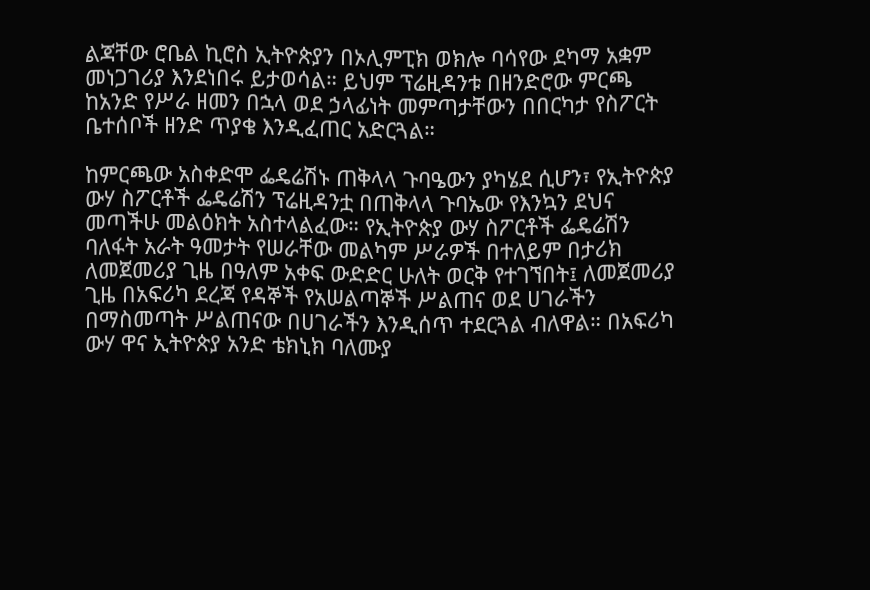ልጃቸው ሮቤል ኪሮስ ኢትዮጵያን በኦሊምፒክ ወክሎ ባሳየው ደካማ አቋም መነጋገሪያ እንደነበሩ ይታወሳል። ይህም ፕሬዚዳንቱ በዘንድሮው ምርጫ ከአንድ የሥራ ዘመን በኋላ ወደ ኃላፊነት መምጣታቸውን በበርካታ የስፖርት ቤተሰቦች ዘንድ ጥያቄ እንዲፈጠር አድርጓል።

ከምርጫው አስቀድሞ ፌዴሬሽኑ ጠቅላላ ጉባዔውን ያካሄደ ሲሆን፣ የኢትዮጵያ ውሃ ስፖርቶች ፌዴሬሽን ፕሬዚዳንቷ በጠቅላላ ጉባኤው የእንኳን ደህና መጣችሁ መልዕክት አስተላልፈው። የኢትዮጵያ ውሃ ስፖርቶች ፌዴሬሽን ባለፋት አራት ዓመታት የሠራቸው መልካም ሥራዎች በተለይም በታሪክ ለመጀመሪያ ጊዜ በዓለም አቀፍ ውድድር ሁለት ወርቅ የተገኘበት፤ ለመጀመሪያ ጊዜ በአፍሪካ ደረጃ የዳኞች የአሠልጣኞች ሥልጠና ወደ ሀገራችን በማስመጣት ሥልጠናው በሀገራችን እንዲሰጥ ተደርጓል ብለዋል። በአፍሪካ ውሃ ዋና ኢትዮጵያ አንድ ቴክኒክ ባለሙያ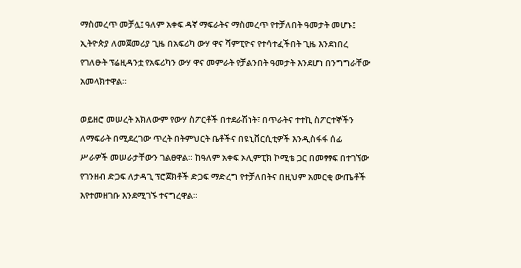ማስመረጥ መቻሏ፤ ዓለም አቀፍ ዳኛ ማፍራትና ማስመረጥ የተቻለበት ዓመታት መሆኑ፤ ኢትዮጵያ ለመጀመሪያ ጊዜ በአፍሪካ ውሃ ዋና ሻምፒዮና የተሳተፈችበት ጊዜ እንደነበረ የገለፁት ፕሬዚዳንቷ የአፍሪካን ውሃ ዋና መምራት የቻልንበት ዓመታት እንደሆነ በንግግራቸው አመላክተዋል።

ወይዘሮ መሠረት አክለውም የውሃ ስፖርቶች በተደራሽነት፣ በጥራትና ተተኪ ስፖርተኞችን ለማፍራት በሚደረገው ጥረት በትምህርት ቤቶችና በዩኒቨርሲቲዎች እንዲስፋፋ ሰፊ ሥራዎች መሠራታቸውን ገልፀዋል። ከዓለም አቀፍ ኦሊምፒክ ኮሚቴ ጋር በመፃፃፍ በተገኘው የገንዘብ ድጋፍ ለታዳጊ ፕሮጀክቶች ድጋፍ ማድረግ የተቻለበትና በዚህም አመርቂ ውጤቶች እየተመዘገቡ እንደሚገኙ ተናግረዋል።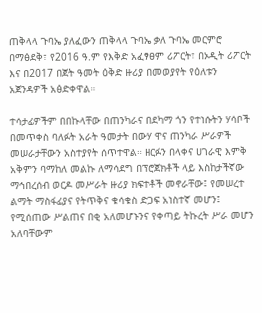ጠቅላላ ጉባኤ ያለፈውን ጠቅላላ ጉባኤ ቃለ ጉባኤ መርምሮ በማፅደቅ፣ የ2016 ዓ.ም የእቅድ አፈፃፀም ሪፖርት፣ በኦዲት ሪፖርት እና በ2017 በጀት ዓመት ዕቅድ ዙሪያ በመወያየት የዕለቱን አጀንዳዎች አፅድቀዋል።

ተሳታፊዎችም በበኩላቸው በጠንካራና በደካማ ጎን የተነሱትን ሃሳቦች በመጥቀስ ባለፉት አራት ዓመታት በውሃ ዋና ጠንካራ ሥራዎች መሠራታቸውን አስተያየት ሰጥተዋል። ዘርፉን በላቀና ሀገራዊ እምቅ አቅምን ባማከለ መልኩ ለማሳደግ በፕሮጀክቶች ላይ እስከታችኛው ማኅበረሰብ ወርዶ መሥራት ዙሪያ ክፍተቶች መኖራቸው፤ የመሠረተ ልማት ማስፋፊያና የትጥቅና ቁሳቁስ ድጋፍ አነስተኛ መሆን፤ የሚሰጠው ሥልጠና በቂ አለመሆኑንና የቀጣይ ትኩረት ሥራ መሆን አለባቸውም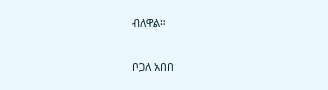ብለዋል።

ቦጋለ አበበ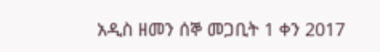አዲስ ዘመን ሰኞ መጋቢት 1 ቀን 2017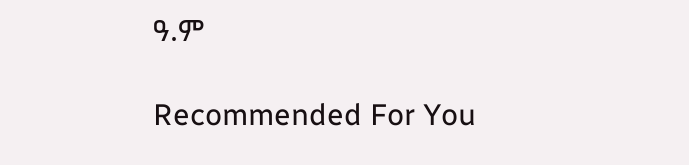ዓ.ም

Recommended For You